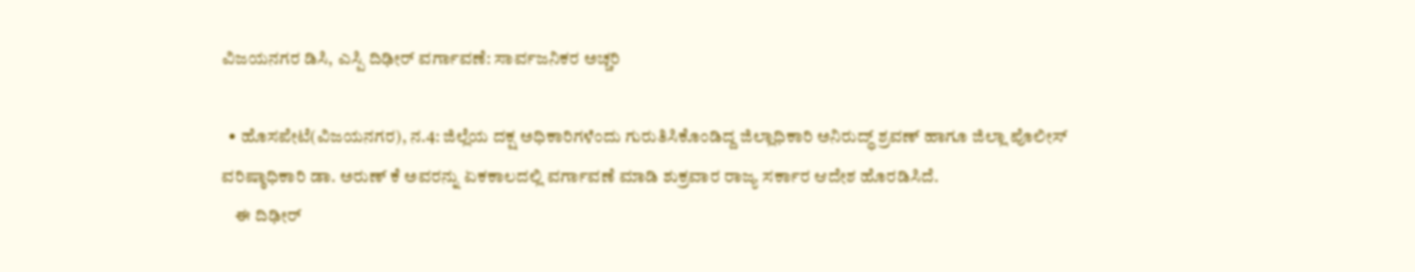ವಿಜಯನಗರ ಡಿಸಿ, ಎಸ್ಪಿ ದಿಢೀರ್ ವರ್ಗಾವಣೆ: ಸಾರ್ವಜನಿಕರ ಅಚ್ಚರಿ

  • ಹೊಸಪೇಟೆ(ವಿಜಯನಗರ), ನ.4: ಜಿಲ್ಲೆಯ ದಕ್ಷ ಅಧಿಕಾರಿಗಳೆಂದು ಗುರುತಿಸಿಕೊಂಡಿದ್ದ ಜಿಲ್ಲಾಧಿಕಾರಿ ಅನಿರುದ್ಧ್ ಶ್ರವಣ್ ಹಾಗೂ ಜಿಲ್ಲಾ ಪೊಲೀಸ್ ವರಿಷ್ಠಾಧಿಕಾರಿ ಡಾ. ಅರುಣ್ ಕೆ ಅವರನ್ನು ಏಕಕಾಲದಲ್ಲಿ ವರ್ಗಾವಣೆ ಮಾಡಿ ಶುಕ್ರವಾರ ರಾಜ್ಯ ಸರ್ಕಾರ ಆದೇಶ ಹೊರಡಿಸಿದೆ.
    ಈ ದಿಢೀರ್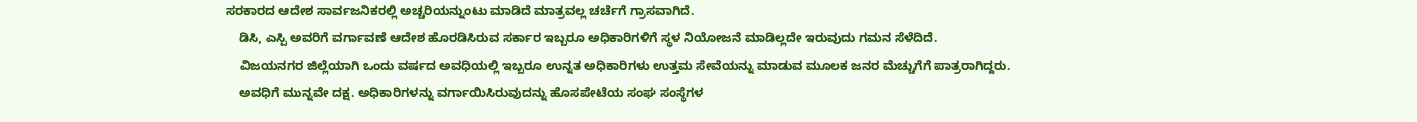ಸರಕಾರದ ಆದೇಶ ಸಾರ್ವಜನಿಕರಲ್ಲಿ ಅಚ್ಚರಿಯನ್ನುಂಟು ಮಾಡಿದೆ ಮಾತ್ರವಲ್ಲ ಚರ್ಚೆಗೆ ಗ್ರಾಸವಾಗಿದೆ.
    ಡಿಸಿ, ಎಸ್ಪಿ ಅವರಿಗೆ ವರ್ಗಾವಣೆ ಆದೇಶ ಹೊರಡಿಸಿರುವ ಸರ್ಕಾರ ಇಬ್ಬರೂ ಅಧಿಕಾರಿಗಳಿಗೆ ಸ್ಥಳ ನಿಯೋಜನೆ ಮಾಡಿಲ್ಲದೇ ಇರುವುದು ಗಮನ ಸೆಳೆದಿದೆ.
    ವಿಜಯನಗರ ಜಿಲ್ಲೆಯಾಗಿ ಒಂದು ವರ್ಷದ ಅವಧಿಯಲ್ಲಿ ಇಬ್ಬರೂ ಉನ್ನತ ಅಧಿಕಾರಿಗಳು ಉತ್ತಮ ಸೇವೆಯನ್ನು ಮಾಡುವ ಮೂಲಕ ಜನರ ಮೆಚ್ಚುಗೆಗೆ ಪಾತ್ರರಾಗಿದ್ದರು.
    ಅವಧಿಗೆ ಮುನ್ನವೇ ದಕ್ಷ. ಅಧಿಕಾರಿಗಳನ್ನು ವರ್ಗಾಯಿಸಿರುವುದನ್ನು ಹೊಸಪೇಟೆಯ ಸಂಘ ಸಂಸ್ಥೆಗಳ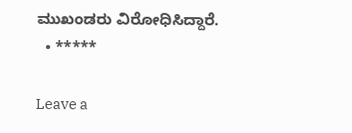ಮುಖಂಡರು ವಿರೋಧಿಸಿದ್ದಾರೆ.
  • *****

Leave a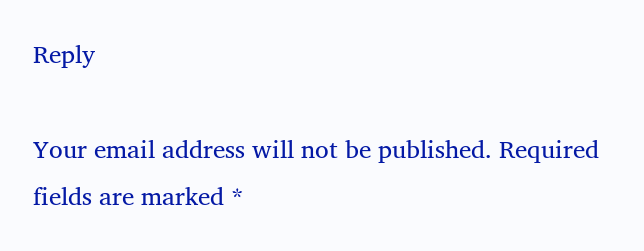Reply

Your email address will not be published. Required fields are marked *